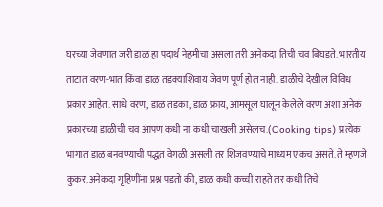घरच्या जेवणात जरी डाळ हा पदार्थ नेहमीचा असला तरी अनेकदा तिची चव बिघडते. भारतीय ताटात वरण-भात किंवा डाळ तडक्याशिवाय जेवण पूर्ण होत नाही. डाळीचे देखील विविध प्रकार आहेत. साधे वरण, डाळ तडका, डाळ फ्राय, आमसूल घालून केलेले वरण अशा अनेक प्रकारच्या डाळीची चव आपण कधी ना कधी चाखली असेलच.(Cooking tips) प्रत्येक भागात डाळ बनवण्याची पद्धत वेगळी असली तर शिजवण्याचे माध्यम एकच असते. ते म्हणजे कुकर.अनेकदा गृहिणींना प्रश्न पडतो की, डाळ कधी कच्ची राहते तर कधी तिचे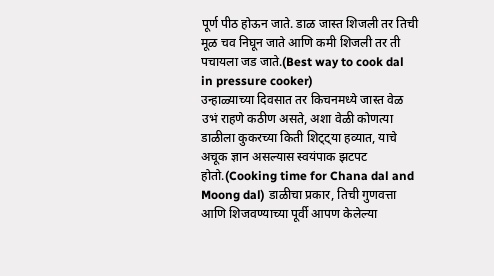पूर्ण पीठ होऊन जाते. डाळ जास्त शिजली तर तिची मूळ चव निघून जाते आणि कमी शिजली तर ती पचायला जड जाते.(Best way to cook dal in pressure cooker)
उन्हाळ्याच्या दिवसात तर किचनमध्ये जास्त वेळ उभं राहणे कठीण असते, अशा वेळी कोणत्या डाळीला कुकरच्या किती शिट्ट्या हव्यात, याचे अचूक ज्ञान असल्यास स्वयंपाक झटपट होतो.(Cooking time for Chana dal and Moong dal) डाळीचा प्रकार, तिची गुणवत्ता आणि शिजवण्याच्या पूर्वी आपण केलेल्या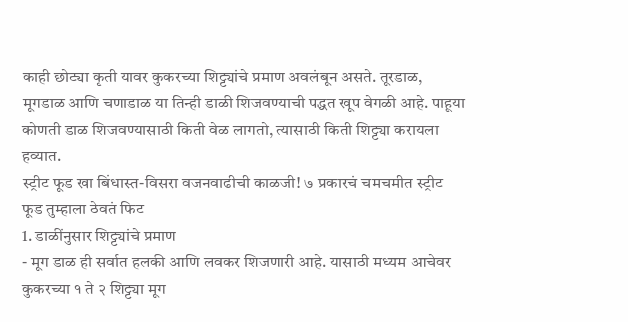काही छोट्या कृती यावर कुकरच्या शिट्ट्यांचे प्रमाण अवलंबून असते. तूरडाळ, मूगडाळ आणि चणाडाळ या तिन्ही डाळी शिजवण्याची पद्धत खूप वेगळी आहे. पाहूया कोणती डाळ शिजवण्यासाठी किती वेळ लागतो, त्यासाठी किती शिट्ट्या करायला हव्यात.
स्ट्रीट फूड खा बिंधास्त-विसरा वजनवाढीची काळजी! ७ प्रकारचं चमचमीत स्ट्रीट फूड तुम्हाला ठेवतं फिट
1. डाळींनुसार शिट्ट्यांचे प्रमाण
- मूग डाळ ही सर्वात हलकी आणि लवकर शिजणारी आहे. यासाठी मध्यम आचेवर कुकरच्या १ ते २ शिट्ट्या मूग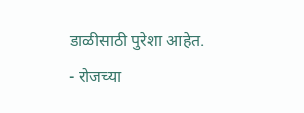डाळीसाठी पुरेशा आहेत.
- रोजच्या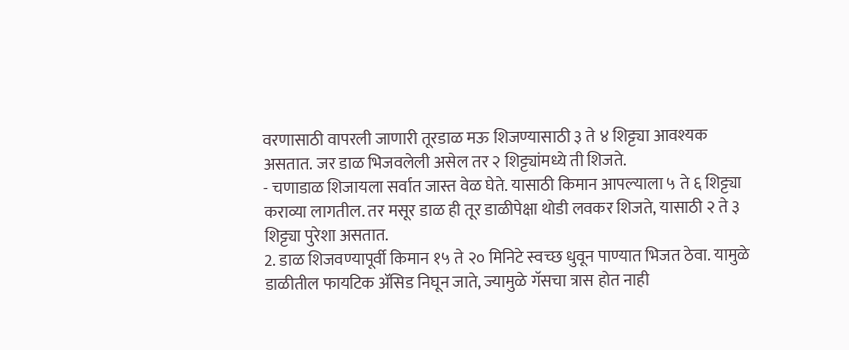वरणासाठी वापरली जाणारी तूरडाळ मऊ शिजण्यासाठी ३ ते ४ शिट्ट्या आवश्यक असतात. जर डाळ भिजवलेली असेल तर २ शिट्ट्यांमध्ये ती शिजते.
- चणाडाळ शिजायला सर्वात जास्त वेळ घेते. यासाठी किमान आपल्याला ५ ते ६ शिट्ट्या कराव्या लागतील. तर मसूर डाळ ही तूर डाळीपेक्षा थोडी लवकर शिजते, यासाठी २ ते ३ शिट्ट्या पुरेशा असतात.
2. डाळ शिजवण्यापूर्वी किमान १५ ते २० मिनिटे स्वच्छ धुवून पाण्यात भिजत ठेवा. यामुळे डाळीतील फायटिक ॲसिड निघून जाते, ज्यामुळे गॅसचा त्रास होत नाही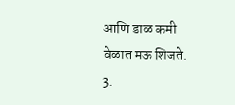आणि डाळ कमी वेळात मऊ शिजते.
3.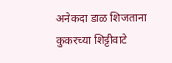अनेकदा डाळ शिजताना कुकरच्या शिट्टीवाटे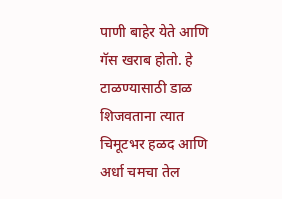पाणी बाहेर येते आणि गॅस खराब होतो. हे टाळण्यासाठी डाळ शिजवताना त्यात चिमूटभर हळद आणि अर्धा चमचा तेल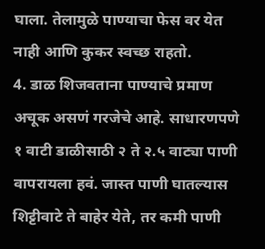घाला. तेलामुळे पाण्याचा फेस वर येत नाही आणि कुकर स्वच्छ राहतो.
4. डाळ शिजवताना पाण्याचे प्रमाण अचूक असणं गरजेचे आहे. साधारणपणे १ वाटी डाळीसाठी २ ते २.५ वाट्या पाणी वापरायला हवं. जास्त पाणी घातल्यास शिट्टीवाटे ते बाहेर येते, तर कमी पाणी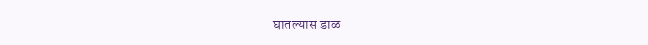घातल्यास डाळ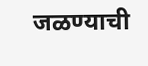जळण्याची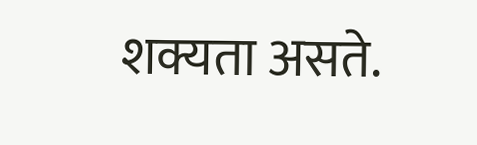शक्यता असते.